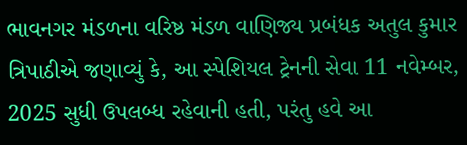ભાવનગર મંડળના વરિષ્ઠ મંડળ વાણિજ્ય પ્રબંધક અતુલ કુમાર ત્રિપાઠીએ જણાવ્યું કે, આ સ્પેશિયલ ટ્રેનની સેવા 11 નવેમ્બર, 2025 સુધી ઉપલબ્ધ રહેવાની હતી, પરંતુ હવે આ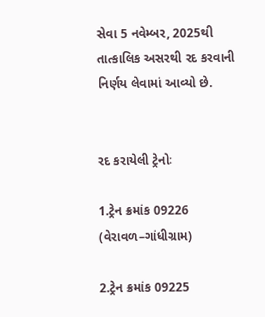સેવા 5 નવેમ્બર, 2025થી તાત્કાલિક અસરથી રદ કરવાની નિર્ણય લેવામાં આવ્યો છે.


રદ કરાયેલી ટ્રેનોઃ

1.ટ્રેન ક્રમાંક 09226 (વેરાવળ–ગાંધીગ્રામ)

2.ટ્રેન ક્રમાંક 09225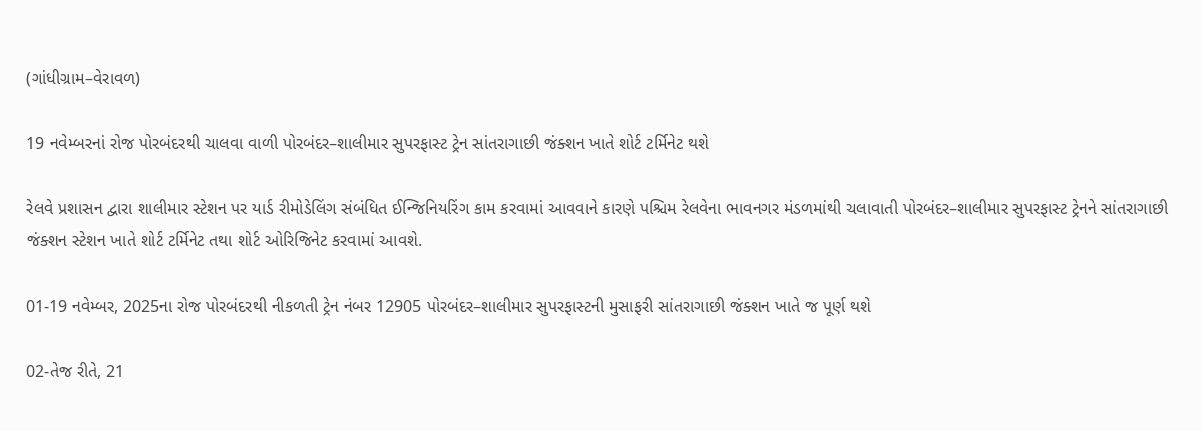(ગાંધીગ્રામ–વેરાવળ)

19 નવેમ્બરનાં રોજ પોરબંદરથી ચાલવા વાળી પોરબંદર–શાલીમાર સુપરફાસ્ટ ટ્રેન સાંતરાગાછી જંક્શન ખાતે શોર્ટ ટર્મિનેટ થશે

રેલવે પ્રશાસન દ્વારા શાલીમાર સ્ટેશન પર યાર્ડ રીમોડેલિંગ સંબંધિત ઈન્જિનિયરિંગ કામ કરવામાં આવવાને કારણે પશ્ચિમ રેલવેના ભાવનગર મંડળમાંથી ચલાવાતી પોરબંદર–શાલીમાર સુપરફાસ્ટ ટ્રેનને સાંતરાગાછી જંક્શન સ્ટેશન ખાતે શોર્ટ ટર્મિનેટ તથા શોર્ટ ઓરિજિનેટ કરવામાં આવશે.

01-19 નવેમ્બર, 2025ના રોજ પોરબંદરથી નીકળતી ટ્રેન નંબર 12905 પોરબંદર–શાલીમાર સુપરફાસ્ટની મુસાફરી સાંતરાગાછી જંક્શન ખાતે જ પૂર્ણ થશે

02-તેજ રીતે, 21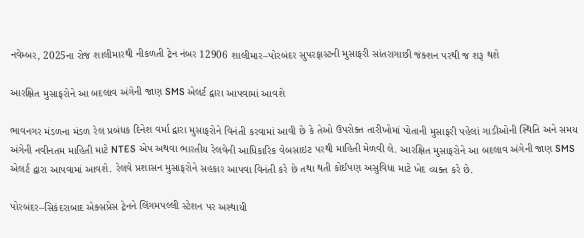નવેમ્બર, 2025ના રોજ શાલીમારથી નીકળતી ટ્રેન નંબર 12906 શાલીમાર–પોરબંદર સુપરફાસ્ટની મુસાફરી સાંતરાગાછી જંક્શન પરથી જ શરૂ થશે

આરક્ષિત મુસાફરોને આ બદલાવ અંગેની જાણ SMS એલર્ટ દ્વારા આપવામાં આવશે

ભાવનગર મંડળના મંડળ રેલ પ્રબંધક દિનેશ વર્મા દ્વારા મુસાફરોને વિનંતી કરવામાં આવી છે કે તેઓ ઉપરોક્ત તારીખોમાં પોતાની મુસાફરી પહેલાં ગાડીઓની સ્થિતિ અને સમય અંગેની નવીનતમ માહિતી માટે NTES એપ અથવા ભારતીય રેલવેની આધિકારિક વેબસાઇટ પરથી માહિતી મેળવી લે. આરક્ષિત મુસાફરોને આ બદલાવ અંગેની જાણ SMS એલર્ટ દ્વારા આપવામાં આવશે. રેલવે પ્રશાસન મુસાફરોને સહકાર આપવા વિનંતી કરે છે તથા થતી કોઈપણ અસુવિધા માટે ખેદ વ્યક્ત કરે છે.

પોરબંદર–સિકંદરાબાદ એક્સપ્રેસ ટ્રેનને લિંગમપલ્લી સ્ટેશન પર અસ્થાયી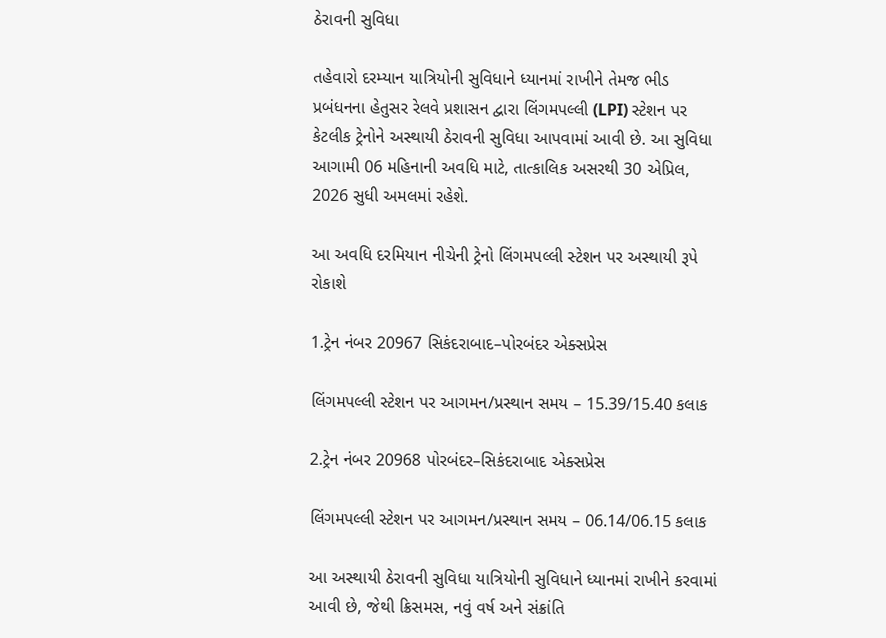ઠેરાવની સુવિધા

તહેવારો દરમ્યાન યાત્રિયોની સુવિધાને ધ્યાનમાં રાખીને તેમજ ભીડ પ્રબંધનના હેતુસર રેલવે પ્રશાસન દ્વારા લિંગમપલ્લી (LPI) સ્ટેશન પર કેટલીક ટ્રેનોને અસ્થાયી ઠેરાવની સુવિધા આપવામાં આવી છે. આ સુવિધા આગામી 06 મહિનાની અવધિ માટે, તાત્કાલિક અસરથી 30 એપ્રિલ, 2026 સુધી અમલમાં રહેશે.

આ અવધિ દરમિયાન નીચેની ટ્રેનો લિંગમપલ્લી સ્ટેશન પર અસ્થાયી રૂપે રોકાશે

1.ટ્રેન નંબર 20967 સિકંદરાબાદ–પોરબંદર એક્સપ્રેસ

લિંગમપલ્લી સ્ટેશન પર આગમન/પ્રસ્થાન સમય – 15.39/15.40 કલાક

2.ટ્રેન નંબર 20968 પોરબંદર–સિકંદરાબાદ એક્સપ્રેસ

લિંગમપલ્લી સ્ટેશન પર આગમન/પ્રસ્થાન સમય – 06.14/06.15 કલાક

આ અસ્થાયી ઠેરાવની સુવિધા યાત્રિયોની સુવિધાને ધ્યાનમાં રાખીને કરવામાં આવી છે, જેથી ક્રિસમસ, નવું વર્ષ અને સંક્રાંતિ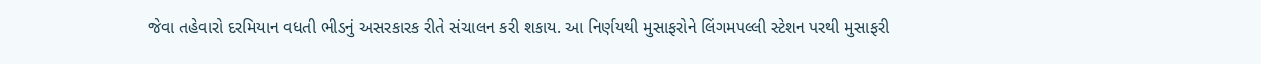જેવા તહેવારો દરમિયાન વધતી ભીડનું અસરકારક રીતે સંચાલન કરી શકાય. આ નિર્ણયથી મુસાફરોને લિંગમપલ્લી સ્ટેશન પરથી મુસાફરી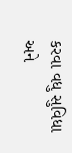કરવા વધુ સુવિધા અને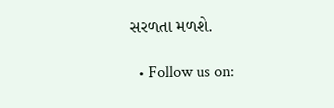સરળતા મળશે.

  • Follow us on: